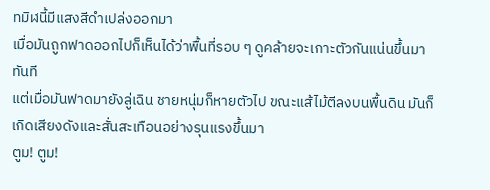ทมิฬนี้มีแสงสีดำเปล่งออกมา
เมื่อมันถูกฟาดออกไปก็เห็นได้ว่าพื้นที่รอบ ๆ ดูคล้ายจะเกาะตัวกันแน่นขึ้นมาทันที
แต่เมื่อมันฟาดมายังลู่เฉิน ชายหนุ่มก็หายตัวไป ขณะแส้ไม้ตีลงบนพื้นดิน มันก็เกิดเสียงดังและสั่นสะเทือนอย่างรุนแรงขึ้นมา
ตูม! ตูม!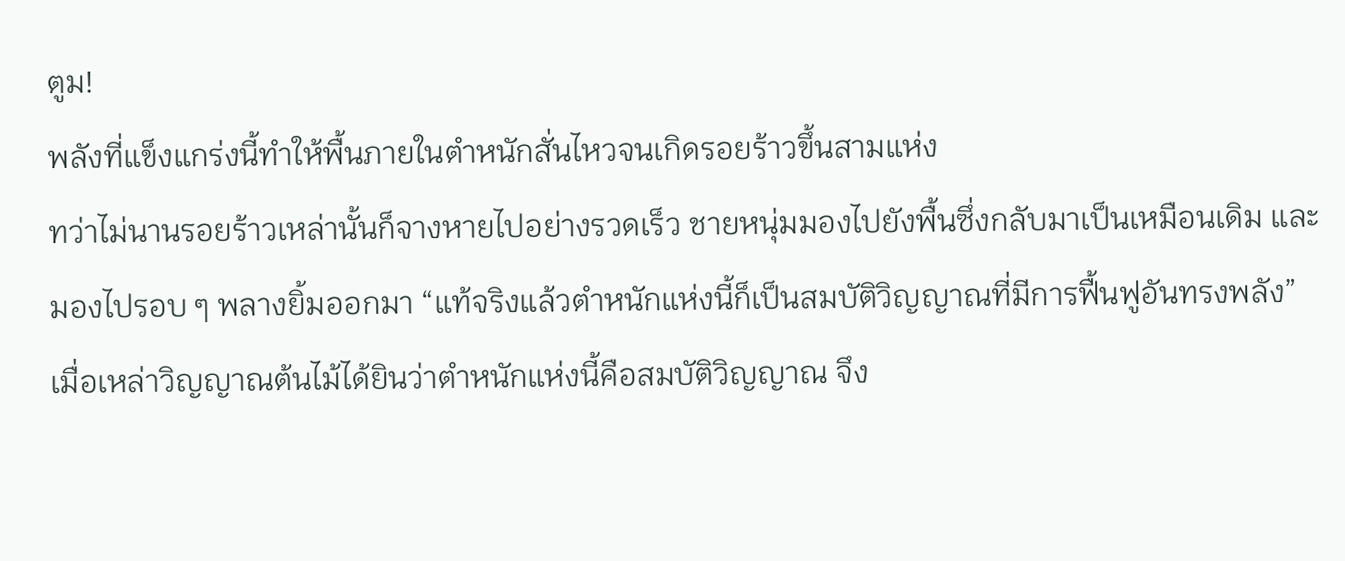ตูม!
พลังที่แข็งแกร่งนี้ทำให้พื้นภายในตำหนักสั่นไหวจนเกิดรอยร้าวขึ้นสามแห่ง
ทว่าไม่นานรอยร้าวเหล่านั้นก็จางหายไปอย่างรวดเร็ว ชายหนุ่มมองไปยังพื้นซึ่งกลับมาเป็นเหมือนเดิม และมองไปรอบ ๆ พลางยิ้มออกมา “แท้จริงแล้วตำหนักแห่งนี้ก็เป็นสมบัติวิญญาณที่มีการฟื้นฟูอันทรงพลัง”
เมื่อเหล่าวิญญาณต้นไม้ได้ยินว่าตำหนักแห่งนี้คือสมบัติวิญญาณ จึง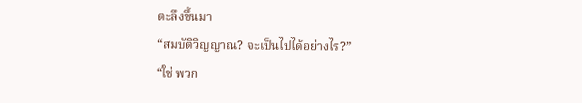ตะลึงขึ้นมา
“สมบัติวิญญาณ? จะเป็นไปได้อย่างไร?”
“ใช่ พวก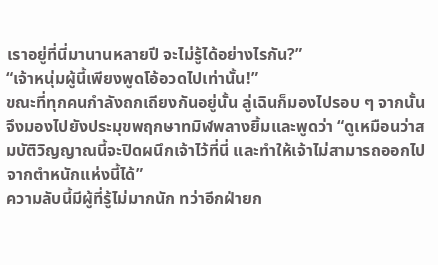เราอยู่ที่นี่มานานหลายปี จะไม่รู้ได้อย่างไรกัน?”
“เจ้าหนุ่มผู้นี้เพียงพูดโอ้อวดไปเท่านั้น!”
ขณะที่ทุกคนกำลังถกเถียงกันอยู่นั้น ลู่เฉินก็มองไปรอบ ๆ จากนั้นจึงมองไปยังประมุขพฤกษาทมิฬพลางยิ้มและพูดว่า “ดูเหมือนว่าสมบัติวิญญาณนี้จะปิดผนึกเจ้าไว้ที่นี่ และทำให้เจ้าไม่สามารถออกไปจากตำหนักแห่งนี้ได้”
ความลับนี้มีผู้ที่รู้ไม่มากนัก ทว่าอีกฝ่ายก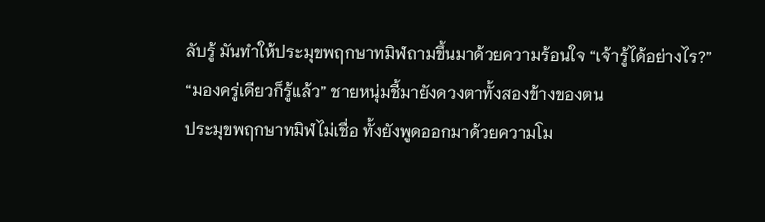ลับรู้ มันทำให้ประมุขพฤกษาทมิฬถามขึ้นมาด้วยความร้อนใจ “เจ้ารู้ได้อย่างไร?”
“มองครู่เดียวก็รู้แล้ว” ชายหนุ่มชี้มายังดวงตาทั้งสองข้างของตน
ประมุขพฤกษาทมิฬไม่เชื่อ ทั้งยังพูดออกมาด้วยความโม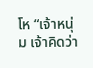โห “เจ้าหนุ่ม เจ้าคิดว่า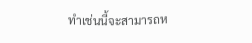ทำเช่นนี้จะสามารถห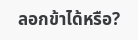ลอกข้าได้หรือ?